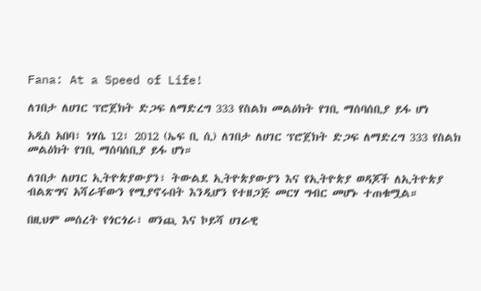Fana: At a Speed of Life!

ለገበታ ለሀገር ፕሮጀክት ድጋፍ ለማድረግ 333 የስልክ መልዕክት የገቢ ማሰባሰቢያ ይፋ ሆነ

አዲስ አበባ፣ ነሃሴ 12፣ 2012 (ኤፍ ቢ ሲ) ለገበታ ለሀገር ፕሮጀክት ድጋፍ ለማድረግ 333 የስልክ መልዕክት የገቢ ማሰባሰቢያ ይፋ ሆነ።

ለገበታ ለሀገር ኢትዮጵያውያን፣ ትውልደ ኢትዮጵያውያን እና የኢትዮጵያ ወዳጆች ለኢትዮጵያ ብልጽግና አሻራቸውን የሚያኖሩበት እንዲሆን የተዘጋጅ መርሃ ግብር መሆኑ ተጠቁሟል።

በዚህም መሰረት የጎርጎራ፣ ወንጪ እና ኮይሻ ሀገራዊ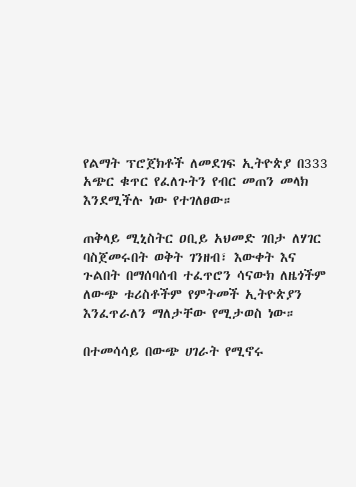የልማት ፕሮጀክቶች ለመደገፍ ኢትዮጵያ በ333 አጭር ቁጥር የፈለጉትን የብር መጠን መላክ እንደሚችሉ ነው የተገለፀው።

ጠቅላይ ሚኒስትር ዐቢይ አህመድ ገበታ ለሃገር ባስጀመሩበት ወቅት ገንዘብ፣ እውቀት እና ጉልበት በማሰባሰብ ተፈጥሮን ሳናውክ ለዜጎችም ለውጭ ቱሪስቶችም የምትመች ኢትዮጵያን እንፈጥራለን ማለታቸው የሚታወስ ነው።

በተመሳሳይ በውጭ ሀገራት የሚኖሩ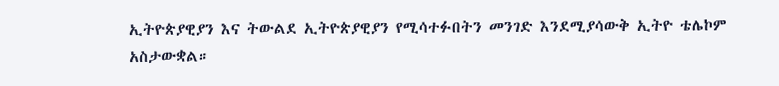ኢትዮጵያዊያን እና ትውልደ ኢትዮጵያዊያን የሚሳተፉበትን መንገድ እንደሚያሳውቅ ኢትዮ ቴሌኮም አስታውቋል።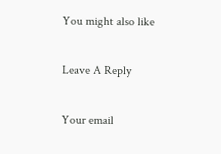You might also like

Leave A Reply

Your email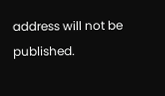address will not be published.